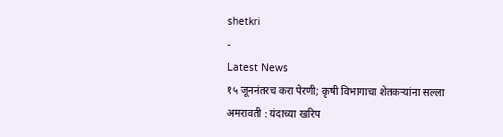shetkri
-
Latest News
१५ जूननंतरच करा पेरणी; कृषी विभागाचा शेतकऱ्यांना सल्ला
अमरावती : यंदाच्या खरिप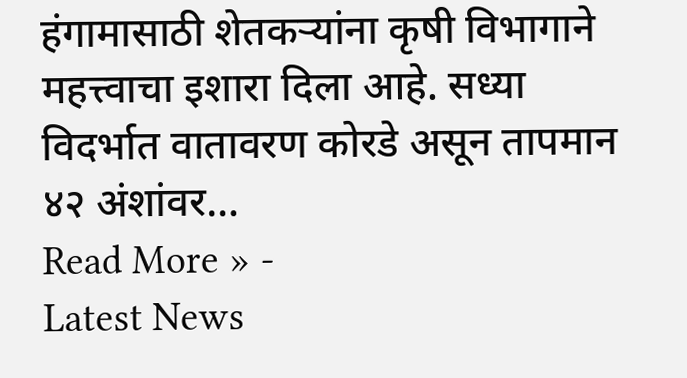हंगामासाठी शेतकऱ्यांना कृषी विभागाने महत्त्वाचा इशारा दिला आहे. सध्या विदर्भात वातावरण कोरडे असून तापमान ४२ अंशांवर…
Read More » -
Latest News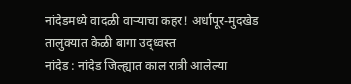नांदेडमध्ये वादळी वाऱ्याचा कहर! अर्धापूर-मुदखेड तालुक्यात केळी बागा उद्ध्वस्त
नांदेड : नांदेड जिल्ह्यात काल रात्री आलेल्या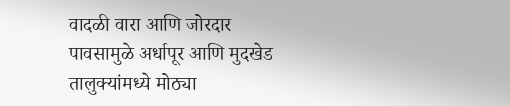वादळी वारा आणि जोरदार पावसामुळे अर्धापूर आणि मुदखेड तालुक्यांमध्ये मोठ्या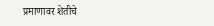प्रमाणावर शेतीचे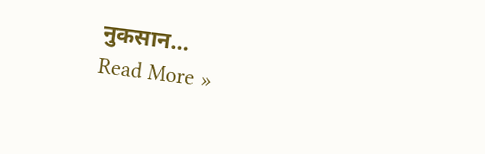नुकसान…
Read More »